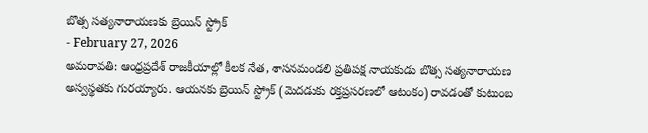బొత్స సత్యనారాయణకు బ్రెయిన్ స్ట్రోక్
- February 27, 2026
అమరావతి: ఆంధ్రప్రదేశ్ రాజకీయాల్లో కీలక నేత, శాసనమండలి ప్రతిపక్ష నాయకుడు బొత్స సత్యనారాయణ అస్వస్థతకు గురయ్యారు. ఆయనకు బ్రెయిన్ స్ట్రోక్ (మెదడుకు రక్తప్రసరణలో ఆటంకం) రావడంతో కుటుంబ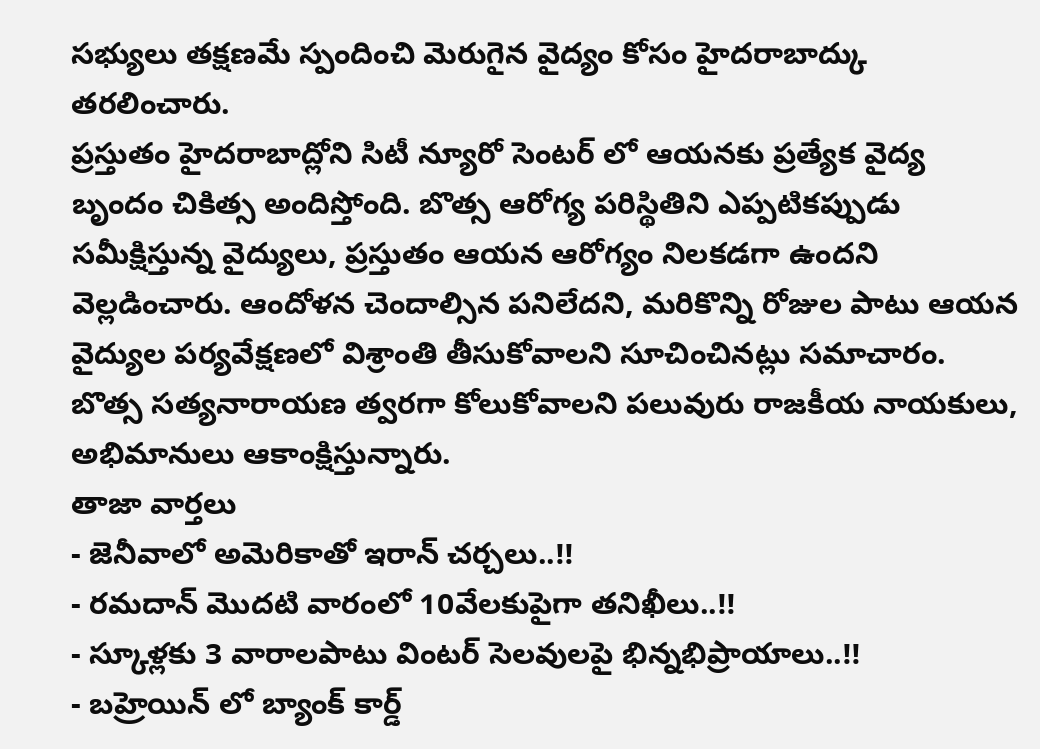సభ్యులు తక్షణమే స్పందించి మెరుగైన వైద్యం కోసం హైదరాబాద్కు తరలించారు.
ప్రస్తుతం హైదరాబాద్లోని సిటీ న్యూరో సెంటర్ లో ఆయనకు ప్రత్యేక వైద్య బృందం చికిత్స అందిస్తోంది. బొత్స ఆరోగ్య పరిస్థితిని ఎప్పటికప్పుడు సమీక్షిస్తున్న వైద్యులు, ప్రస్తుతం ఆయన ఆరోగ్యం నిలకడగా ఉందని వెల్లడించారు. ఆందోళన చెందాల్సిన పనిలేదని, మరికొన్ని రోజుల పాటు ఆయన వైద్యుల పర్యవేక్షణలో విశ్రాంతి తీసుకోవాలని సూచించినట్లు సమాచారం. బొత్స సత్యనారాయణ త్వరగా కోలుకోవాలని పలువురు రాజకీయ నాయకులు, అభిమానులు ఆకాంక్షిస్తున్నారు.
తాజా వార్తలు
- జెనీవాలో అమెరికాతో ఇరాన్ చర్చలు..!!
- రమదాన్ మొదటి వారంలో 10వేలకుపైగా తనిఖీలు..!!
- స్కూళ్లకు 3 వారాలపాటు వింటర్ సెలవులపై భిన్నభిప్రాయాలు..!!
- బహ్రెయిన్ లో బ్యాంక్ కార్డ్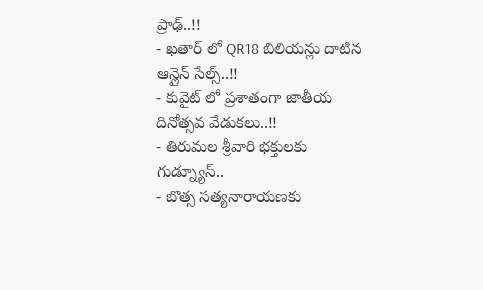ప్రాఢ్..!!
- ఖతార్ లో QR18 బిలియన్లు దాటిన ఆన్లైన్ సేల్స్..!!
- కువైట్ లో ప్రశాతంగా జాతీయ దినోత్సవ వేడుకలు..!!
- తిరుమల శ్రీవారి భక్తులకు గుడ్న్యూస్..
- బొత్స సత్యనారాయణకు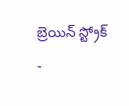బ్రెయిన్ స్ట్రోక్
-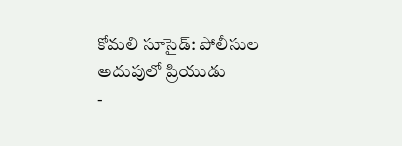కోమలి సూసైడ్: పోలీసుల అదుపులో ప్రియుడు
-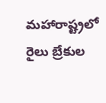మహారాష్ట్రలో రైలు బ్రేకుల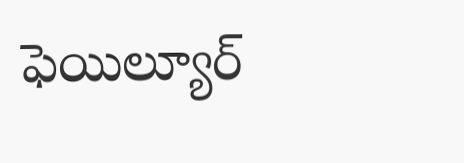ఫెయిల్యూర్